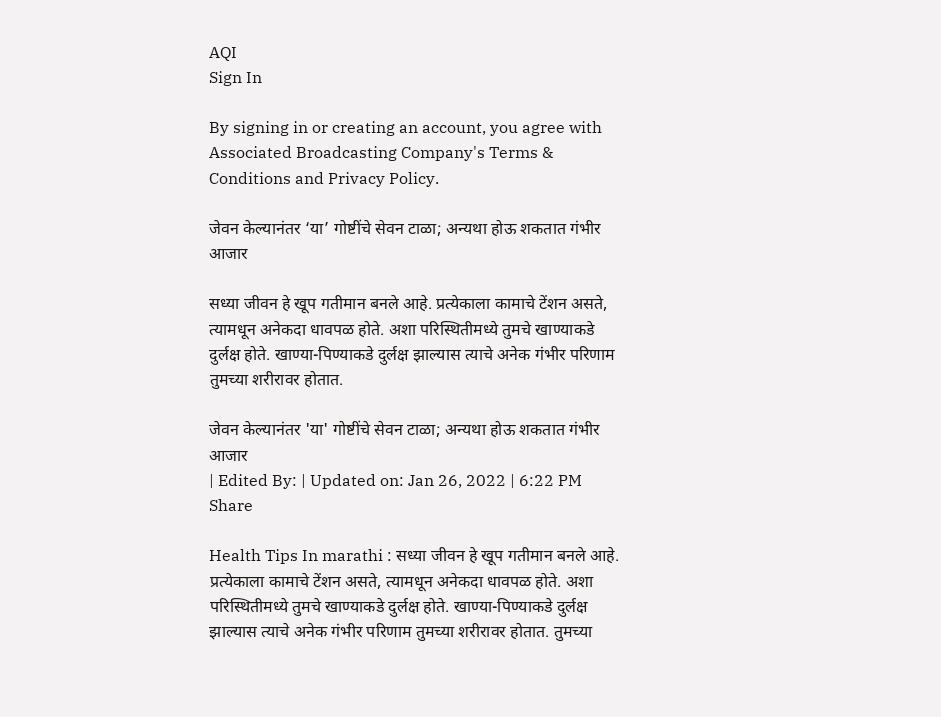AQI
Sign In

By signing in or creating an account, you agree with Associated Broadcasting Company's Terms & Conditions and Privacy Policy.

जेवन केल्यानंतर ‘या’ गोष्टींचे सेवन टाळा; अन्यथा होऊ शकतात गंभीर आजार

सध्या जीवन हे खूप गतीमान बनले आहे. प्रत्येकाला कामाचे टेंशन असते, त्यामधून अनेकदा धावपळ होते. अशा परिस्थितीमध्ये तुमचे खाण्याकडे दुर्लक्ष होते. खाण्या-पिण्याकडे दुर्लक्ष झाल्यास त्याचे अनेक गंभीर परिणाम तुमच्या शरीरावर होतात.

जेवन केल्यानंतर 'या' गोष्टींचे सेवन टाळा; अन्यथा होऊ शकतात गंभीर आजार
| Edited By: | Updated on: Jan 26, 2022 | 6:22 PM
Share

Health Tips In marathi : सध्या जीवन हे खूप गतीमान बनले आहे. प्रत्येकाला कामाचे टेंशन असते, त्यामधून अनेकदा धावपळ होते. अशा परिस्थितीमध्ये तुमचे खाण्याकडे दुर्लक्ष होते. खाण्या-पिण्याकडे दुर्लक्ष झाल्यास त्याचे अनेक गंभीर परिणाम तुमच्या शरीरावर होतात. तुमच्या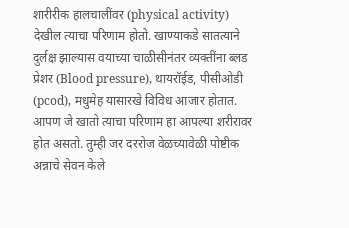शारीरीक हालचालींवर (physical activity) देखील त्याचा परिणाम होतो. खाण्याकडे सातत्याने दुर्लक्ष झाल्यास वयाच्या चाळीसीनंतर व्यक्तींना ब्लड प्रेशर (Blood pressure), थायरॉईड, पीसीओडी (pcod), मधुमेह यासारखे विविध आजार होतात. आपण जे खातो त्याचा परिणाम हा आपल्या शरीरावर होत असतो. तुम्ही जर दररोज वेळच्यावेळी पोष्टीक अन्नाचे सेवन केले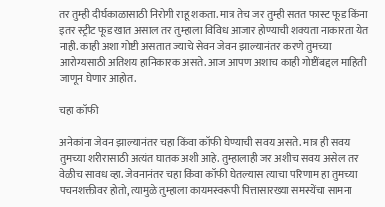तर तुम्ही दीर्घकाळासाठी निरोगी राहू शकता. मात्र तेच जर तुम्ही सतत फास्ट फूड किंना इतर स्ट्रीट फूड खात असाल तर तुम्हाला विविध आजार होण्याची शक्यता नाकारता येत नाही. काही अशा गोष्टी असतात ज्याचे सेवन जेवन झाल्यानंतर करणे तुमच्या आरोग्यसाठी अतिशय हानिकारक असते. आज आपण अशाच काही गोष्टींबद्दल माहिती जाणून घेणार आहोत.

चहा कॉफी

अनेकांना जेवन झाल्यानंतर चहा किंवा कॉफी घेण्याची सवय असते. मात्र ही सवय तुमच्या शरीरासाठी अत्यंत घातक अशी आहे. तुम्हालाही जर अशीच सवय असेल तर वेळीच सावध व्हा. जेवनानंतर चहा किंवा कॉफी घेतल्यास त्याचा परिणाम हा तुमच्या पचनशक्तीवर होतो, त्यामुळे तुम्हाला कायमस्वरूपी पित्तासारख्या समस्येंचा सामना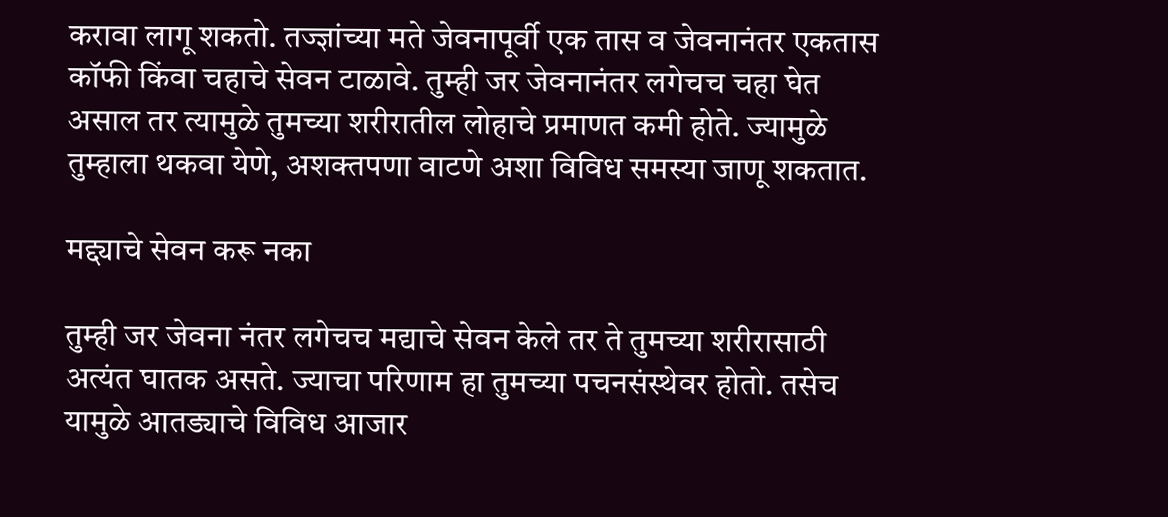करावा लागू शकतो. तज्ज्ञांच्या मते जेवनापूर्वी एक तास व जेवनानंतर एकतास कॉफी किंवा चहाचे सेवन टाळावे. तुम्ही जर जेवनानंतर लगेचच चहा घेत असाल तर त्यामुळे तुमच्या शरीरातील लोहाचे प्रमाणत कमी होते. ज्यामुळे तुम्हाला थकवा येणे, अशक्तपणा वाटणे अशा विविध समस्या जाणू शकतात.

मद्द्याचे सेवन करू नका

तुम्ही जर जेवना नंतर लगेचच मद्याचे सेवन केले तर ते तुमच्या शरीरासाठी अत्यंत घातक असते. ज्याचा परिणाम हा तुमच्या पचनसंस्थेवर होतो. तसेच यामुळे आतड्याचे विविध आजार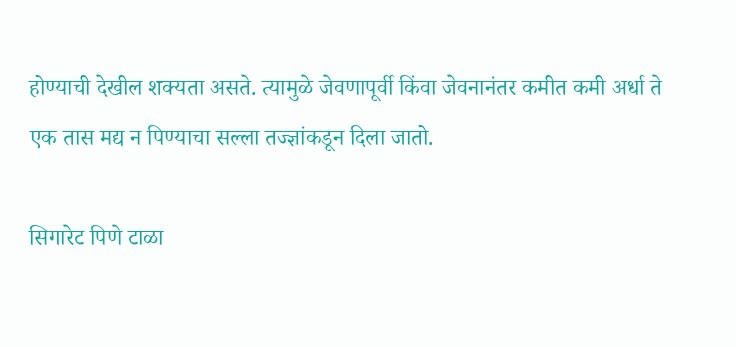होण्याची देखील शक्यता असते. त्यामुळे जेवणापूर्वी किंवा जेवनानंतर कमीत कमी अर्धा ते एक तास मद्य न पिण्याचा सल्ला तज्ज्ञांकडून दिला जातो.

सिगारेट पिणे टाळा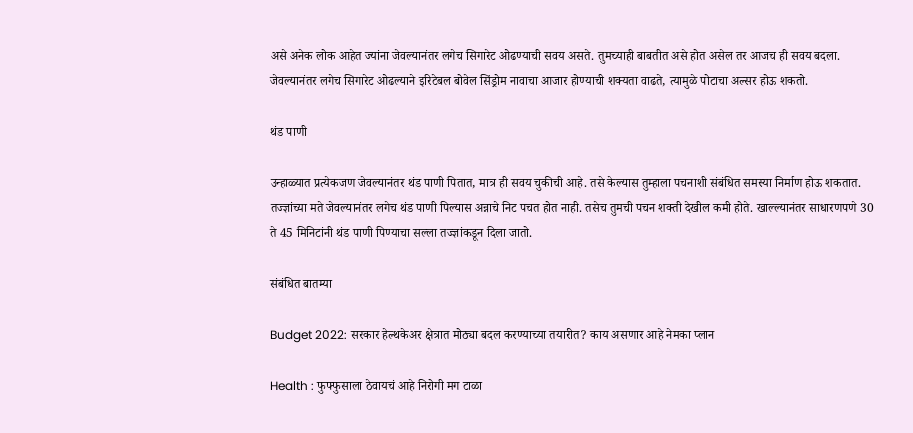असे अनेक लोक आहेत ज्यांना जेवल्यानंतर लगेच सिगारेट ओढण्याची सवय असते. तुमच्याही बाबतीत असे होत असेल तर आजच ही सवय बदला. जेवल्यानंतर लगेच सिगारेट ओढल्याने इरिटेबल बोवेल सिंड्रोम नावाचा आजार होण्याची शक्यता वाढते, त्यामुळे पोटाचा अल्सर होऊ शकतो.

थंड पाणी

उन्हाळ्यात प्रत्येकजण जेवल्यानंतर थंड पाणी पितात, मात्र ही सवय चुकीची आहे. तसे केल्यास तुम्हाला पचनाशी संबंधित समस्या निर्माण होऊ शकतात. तज्ज्ञांच्या मते जेवल्यानंतर लगेच थंड पाणी पिल्यास अन्नाचे निट पचत होत नाही. तसेच तुमची पचन शक्ती देखील कमी होते. खाल्ल्यानंतर साधारणपणे 30 ते 45 मिनिटांनी थंड पाणी पिण्याचा सल्ला तज्ज्ञांकडून दिला जातो.

संबंधित बातम्या

Budget 2022: सरकार हेल्थकेअर क्षेत्रात मोठ्या बदल करण्याच्या तयारीत? काय असणार आहे नेमका प्लान

Health : फुफ्फुसाला ठेवायचं आहे निरोगी मग टाळा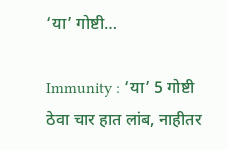‘या’ गोष्टी…

Immunity : ‘या’ 5 गोष्टी ठेवा चार हात लांब, नाहीतर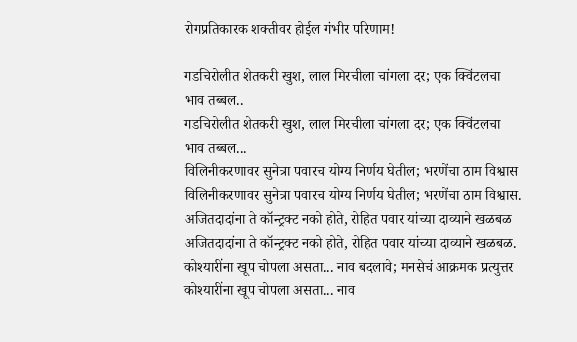रोगप्रतिकारक शक्तीवर होईल गंभीर परिणाम!

गडचिरोलीत शेतकरी खुश, लाल मिरचीला चांगला दर; एक क्विंटलचा भाव तब्बल..
गडचिरोलीत शेतकरी खुश, लाल मिरचीला चांगला दर; एक क्विंटलचा भाव तब्बल...
विलिनीकरणावर सुनेत्रा पवारच योग्य निर्णय घेतील; भरणेंचा ठाम विश्वास
विलिनीकरणावर सुनेत्रा पवारच योग्य निर्णय घेतील; भरणेंचा ठाम विश्वास.
अजितदादांना ते कॉन्ट्रक्ट नको होते, रोहित पवार यांच्या दाव्याने खळबळ
अजितदादांना ते कॉन्ट्रक्ट नको होते, रोहित पवार यांच्या दाव्याने खळबळ.
कोश्यारींना खूप चोपला असता... नाव बदलावे; मनसेचं आक्रमक प्रत्युत्तर
कोश्यारींना खूप चोपला असता... नाव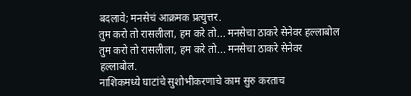बदलावे; मनसेचं आक्रमक प्रत्युत्तर.
तुम करो तो रासलीला, हम करे तो... मनसेचा ठाकरे सेनेवर हल्लाबोल
तुम करो तो रासलीला, हम करे तो... मनसेचा ठाकरे सेनेवर हल्लाबोल.
नाशिकमध्ये घाटांचे सुशोभीकरणाचे काम सुरु करताच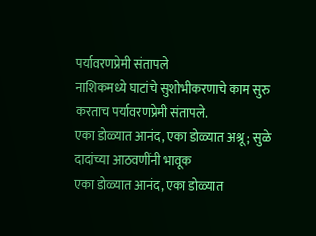पर्यावरणप्रेमी संतापले
नाशिकमध्ये घाटांचे सुशोभीकरणाचे काम सुरु करताच पर्यावरणप्रेमी संतापले.
एका डोळ्यात आनंद, एका डोळ्यात अश्रू; सुळे दादांच्या आठवणींनी भावूक
एका डोळ्यात आनंद, एका डोळ्यात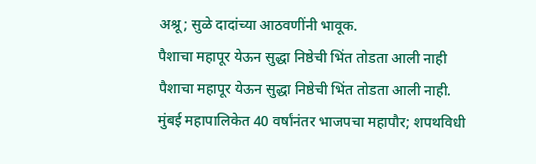अश्रू; सुळे दादांच्या आठवणींनी भावूक.
पैशाचा महापूर येऊन सुद्धा निष्ठेची भिंत तोडता आली नाही
पैशाचा महापूर येऊन सुद्धा निष्ठेची भिंत तोडता आली नाही.
मुंबई महापालिकेत 40 वर्षांनंतर भाजपचा महापौर; शपथविधी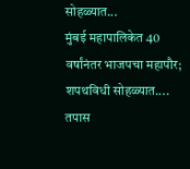सोहळ्यात...
मुंबई महापालिकेत 40 वर्षांनंतर भाजपचा महापौर; शपथविधी सोहळ्यात....
तपास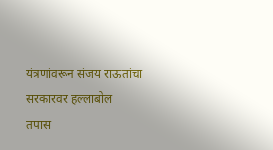यंत्रणांवरून संजय राऊतांचा सरकारवर हल्लाबोल
तपास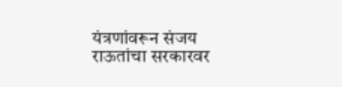यंत्रणांवरून संजय राऊतांचा सरकारवर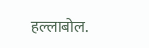हल्लाबोल.